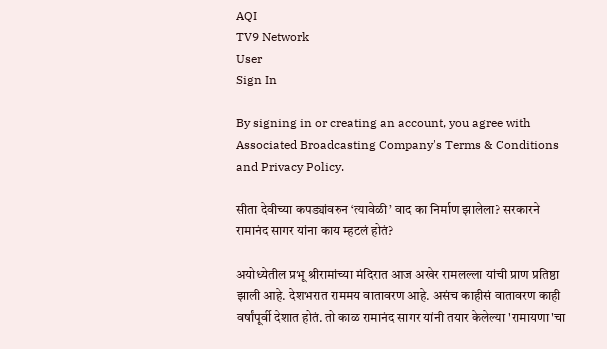AQI
TV9 Network
User
Sign In

By signing in or creating an account, you agree with Associated Broadcasting Company's Terms & Conditions and Privacy Policy.

सीता देवीच्या कपड्यांवरुन ‘त्यावेळी’ वाद का निर्माण झालेला? सरकारने रामानंद सागर यांना काय म्हटलं होतं?

अयोध्येतील प्रभू श्रीरामांच्या मंदिरात आज अखेर रामलल्ला यांची प्राण प्रतिष्ठा झाली आहे. देशभरात राममय वातावरण आहे. असंच काहीसं वातावरण काही वर्षांपूर्वी देशात होतं. तो काळ रामानंद सागर यांनी तयार केलेल्या 'रामायणा'चा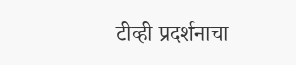टीव्ही प्रदर्शनाचा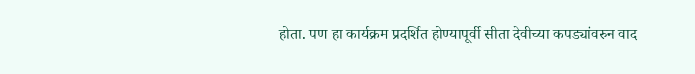होता. पण हा कार्यक्रम प्रदर्शित होण्यापूर्वी सीता देवीच्या कपड्यांवरुन वाद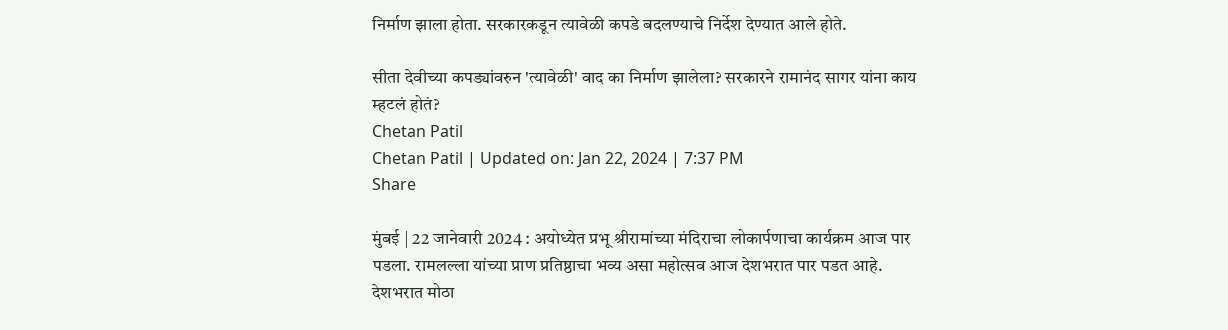निर्माण झाला होता. सरकारकडून त्यावेळी कपडे बदलण्याचे निर्देश देण्यात आले होते.

सीता देवीच्या कपड्यांवरुन 'त्यावेळी' वाद का निर्माण झालेला? सरकारने रामानंद सागर यांना काय म्हटलं होतं?
Chetan Patil
Chetan Patil | Updated on: Jan 22, 2024 | 7:37 PM
Share

मुंबई | 22 जानेवारी 2024 : अयोध्येत प्रभू श्रीरामांच्या मंदिराचा लोकार्पणाचा कार्यक्रम आज पार पडला. रामलल्ला यांच्या प्राण प्रतिष्ठाचा भव्य असा महोत्सव आज देशभरात पार पडत आहे. देशभरात मोठा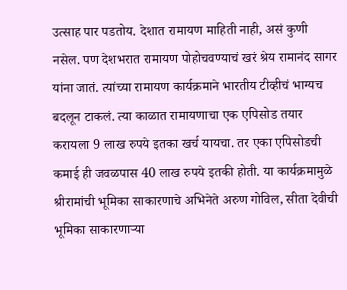उत्साह पार पडतोय. देशात रामायण माहिती नाही, असं कुणी नसेल. पण देशभरात रामायण पोहोचवण्याचं खरं श्रेय रामानंद सागर यांना जातं. त्यांच्या रामायण कार्यक्रमाने भारतीय टीव्हीचं भाग्यच बदलून टाकलं. त्या काळात रामायणाचा एक एपिसोड तयार करायला 9 लाख रुपये इतका खर्च यायचा. तर एका एपिसोडची कमाई ही जवळपास 40 लाख रुपये इतकी होती. या कार्यक्रमामुळे श्रीरामांची भूमिका साकारणाचे अभिनेते अरुण गोविल, सीता देवीची भूमिका साकारणाऱ्या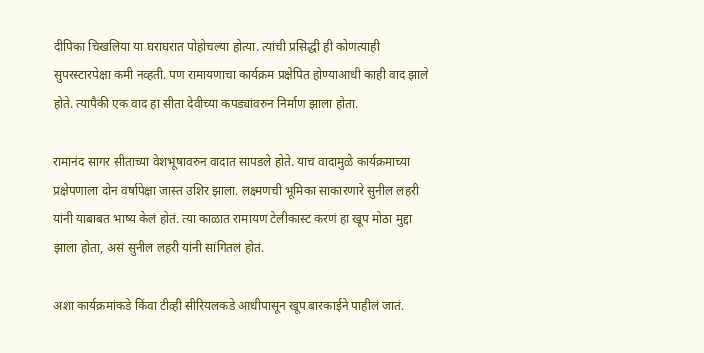दीपिका चिखलिया या घराघरात पोहोचल्या होत्या. त्यांची प्रसिद्धी ही कोणत्याही सुपरस्टारपेक्षा कमी नव्हती. पण रामायणाचा कार्यक्रम प्रक्षेपित होण्याआधी काही वाद झाले होते. त्यापैकी एक वाद हा सीता देवीच्या कपड्यांवरुन निर्माण झाला होता.

रामानंद सागर सीताच्या वेशभूषावरुन वादात सापडले होते. याच वादामुळे कार्यक्रमाच्या प्रक्षेपणाला दोन वर्षापेक्षा जास्त उशिर झाला. लक्ष्मणची भूमिका साकारणारे सुनील लहरी यांनी याबाबत भाष्य केलं होतं. त्या काळात रामायण टेलीकास्ट करणं हा खूप मोठा मुद्दा झाला होता, असं सुनील लहरी यांनी सांगितलं होतं.

अशा कार्यक्रमांकडे किंवा टीव्ही सीरियलकडे आधीपासून खूप बारकाईने पाहीलं जातं.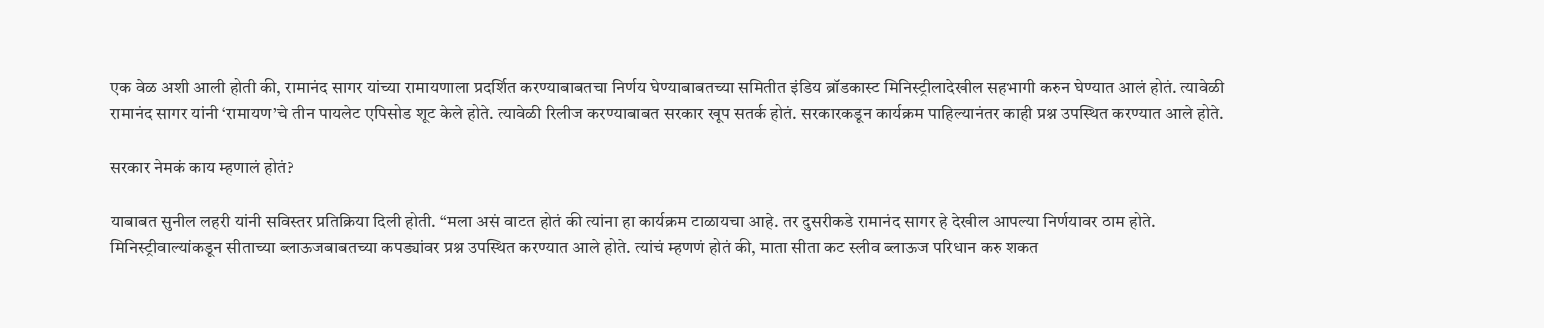एक वेळ अशी आली होती की, रामानंद सागर यांच्या रामायणाला प्रदर्शित करण्याबाबतचा निर्णय घेण्याबाबतच्या समितीत इंडिय ब्रॉडकास्ट मिनिस्ट्रीलादेखील सहभागी करुन घेण्यात आलं होतं. त्यावेळी रामानंद सागर यांनी ‘रामायण’चे तीन पायलेट एपिसोड शूट केले होते. त्यावेळी रिलीज करण्याबाबत सरकार खूप सतर्क होतं. सरकारकडून कार्यक्रम पाहिल्यानंतर काही प्रश्न उपस्थित करण्यात आले होते.

सरकार नेमकं काय म्हणालं होतं?

याबाबत सुनील लहरी यांनी सविस्तर प्रतिक्रिया दिली होती. “मला असं वाटत होतं की त्यांना हा कार्यक्रम टाळायचा आहे. तर दुसरीकडे रामानंद सागर हे देखील आपल्या निर्णयावर ठाम होते. मिनिस्ट्रीवाल्यांकडून सीताच्या ब्लाऊजबाबतच्या कपड्यांवर प्रश्न उपस्थित करण्यात आले होते. त्यांचं म्हणणं होतं की, माता सीता कट स्लीव ब्लाऊज परिधान करु शकत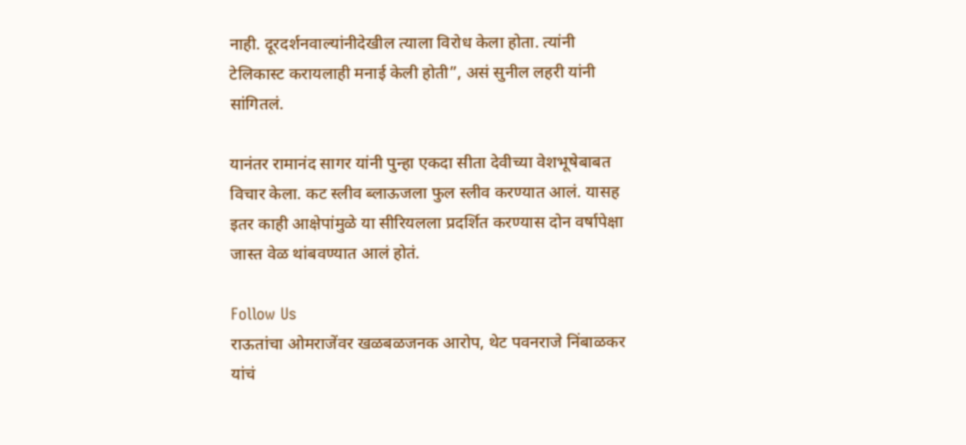नाही. दूरदर्शनवाल्यांनीदेखील त्याला विरोध केला होता. त्यांनी टेलिकास्ट करायलाही मनाई केली होती”, असं सुनील लहरी यांनी सांगितलं.

यानंतर रामानंद सागर यांनी पुन्हा एकदा सीता देवीच्या वेशभूषेबाबत विचार केला. कट स्लीव ब्लाऊजला फुल स्लीव करण्यात आलं. यासह इतर काही आक्षेपांमुळे या सीरियलला प्रदर्शित करण्यास दोन वर्षापेक्षा जास्त वेळ थांबवण्यात आलं होतं.

Follow Us
राऊतांचा ओमराजेंवर खळबळजनक आरोप, थेट पवनराजे निंबाळकर यांचं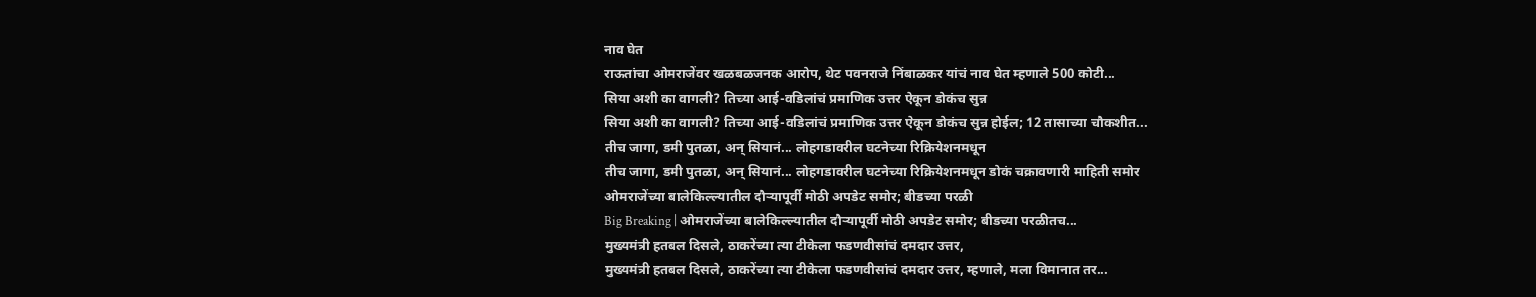नाव घेत
राऊतांचा ओमराजेंवर खळबळजनक आरोप, थेट पवनराजे निंबाळकर यांचं नाव घेत म्हणाले 500 कोटी...
सिया अशी का वागली? तिच्या आई-वडिलांचं प्रमाणिक उत्तर ऐकून डोकंच सुन्न
सिया अशी का वागली? तिच्या आई-वडिलांचं प्रमाणिक उत्तर ऐकून डोकंच सुन्न होईल; 12 तासाच्या चौकशीत...
तीच जागा, डमी पुतळा, अन् सियानं... लोहगडावरील घटनेच्या रिक्रियेशनमधून
तीच जागा, डमी पुतळा, अन् सियानं... लोहगडावरील घटनेच्या रिक्रियेशनमधून डोकं चक्रावणारी माहिती समोर
ओमराजेंच्या बालेकिल्ल्यातील दौऱ्यापूर्वी मोठी अपडेट समोर; बीडच्या परळी
Big Breaking | ओमराजेंच्या बालेकिल्ल्यातील दौऱ्यापूर्वी मोठी अपडेट समोर; बीडच्या परळीतच...
मुख्यमंत्री हतबल दिसले, ठाकरेंच्या त्या टीकेला फडणवीसांचं दमदार उत्तर,
मुख्यमंत्री हतबल दिसले, ठाकरेंच्या त्या टीकेला फडणवीसांचं दमदार उत्तर, म्हणाले, मला विमानात तर...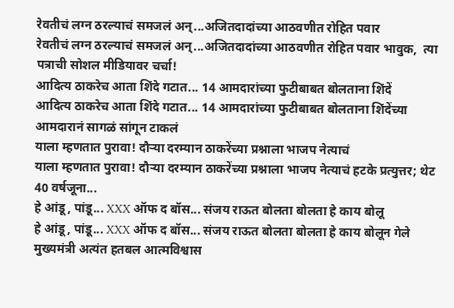रेवतीचं लग्न ठरल्याचं समजलं अन्...अजितदादांच्या आठवणीत रोहित पवार
रेवतीचं लग्न ठरल्याचं समजलं अन्...अजितदादांच्या आठवणीत रोहित पवार भावुक,  त्या पत्राची सोशल मीडियावर चर्चा!
आदित्य ठाकरेच आता शिंदे गटात... 14 आमदारांच्या फुटीबाबत बोलताना शिंदें
आदित्य ठाकरेच आता शिंदे गटात... 14 आमदारांच्या फुटीबाबत बोलताना शिंदेंच्या आमदारानं सागळं सांगून टाकलं
याला म्हणतात पुरावा! दौऱ्या दरम्यान ठाकरेंच्या प्रश्नाला भाजप नेत्याचं
याला म्हणतात पुरावा! दौऱ्या दरम्यान ठाकरेंच्या प्रश्नाला भाजप नेत्याचं हटके प्रत्युत्तर; थेट 40 वर्षजूना...
हे आंडू, पांडू... XXX ऑफ द बॉस... संजय राऊत बोलता बोलता हे काय बोलू
हे आंडू, पांडू... XXX ऑफ द बॉस... संजय राऊत बोलता बोलता हे काय बोलून गेले
मुख्यमंत्री अत्यंत हतबल आत्मविश्वास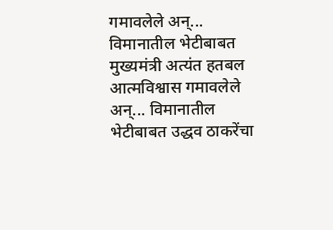गमावलेले अन्... विमानातील भेटीबाबत
मुख्यमंत्री अत्यंत हतबल आत्मविश्वास गमावलेले अन्... विमानातील भेटीबाबत उद्धव ठाकरेंचा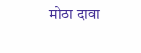मोठा दावा